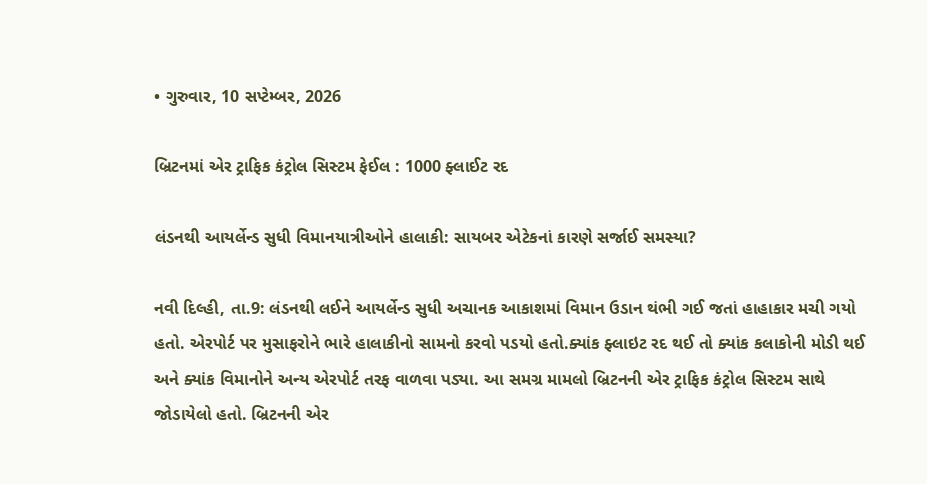• ગુરુવાર, 10 સપ્ટેમ્બર, 2026

બ્રિટનમાં એર ટ્રાફિક કંટ્રોલ સિસ્ટમ ફેઈલ : 1000 ફ્લાઈટ રદ

લંડનથી આયર્લેન્ડ સુધી વિમાનયાત્રીઓને હાલાકી: સાયબર એટેકનાં કારણે સર્જાઈ સમસ્યા?

નવી દિલ્હી, તા.9: લંડનથી લઈને આયર્લેન્ડ સુધી અચાનક આકાશમાં વિમાન ઉડાન થંભી ગઈ જતાં હાહાકાર મચી ગયો હતો. એરપોર્ટ પર મુસાફરોને ભારે હાલાકીનો સામનો કરવો પડયો હતો.ક્યાંક ફ્લાઇટ રદ થઈ તો ક્યાંક કલાકોની મોડી થઈ અને ક્યાંક વિમાનોને અન્ય એરપોર્ટ તરફ વાળવા પડ્યા. આ સમગ્ર મામલો બ્રિટનની એર ટ્રાફિક કંટ્રોલ સિસ્ટમ સાથે જોડાયેલો હતો. બ્રિટનની એર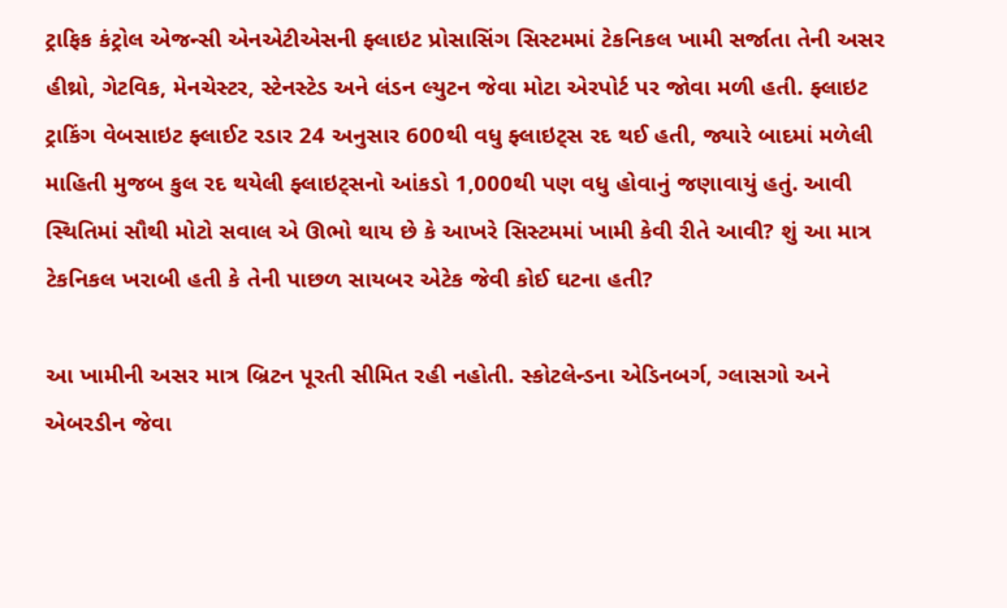ટ્રાફિક કંટ્રોલ એજન્સી એનએટીએસની ફ્લાઇટ પ્રોસાસિંગ સિસ્ટમમાં ટેકનિકલ ખામી સર્જાતા તેની અસર હીથ્રો, ગેટવિક, મેનચેસ્ટર, સ્ટેનસ્ટેડ અને લંડન લ્યુટન જેવા મોટા એરપોર્ટ પર જોવા મળી હતી. ફ્લાઇટ ટ્રાકિંગ વેબસાઇટ ફ્લાઈટ રડાર 24 અનુસાર 600થી વધુ ફ્લાઇટ્સ રદ થઈ હતી, જ્યારે બાદમાં મળેલી માહિતી મુજબ કુલ રદ થયેલી ફ્લાઇટ્સનો આંકડો 1,000થી પણ વધુ હોવાનું જણાવાયું હતું. આવી સ્થિતિમાં સૌથી મોટો સવાલ એ ઊભો થાય છે કે આખરે સિસ્ટમમાં ખામી કેવી રીતે આવી? શું આ માત્ર ટેકનિકલ ખરાબી હતી કે તેની પાછળ સાયબર એટેક જેવી કોઈ ઘટના હતી?

આ ખામીની અસર માત્ર બ્રિટન પૂરતી સીમિત રહી નહોતી. સ્કોટલેન્ડના એડિનબર્ગ, ગ્લાસગો અને એબરડીન જેવા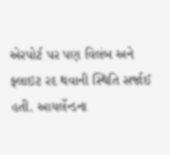એરપોર્ટ પર પણ વિલંબ અને ફ્લાઇટ રદ થવાની સ્થિતિ સર્જાઈ હતી. આયર્લેન્ડના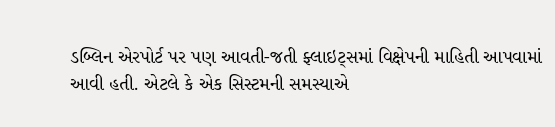ડબ્લિન એરપોર્ટ પર પણ આવતી-જતી ફ્લાઇટ્સમાં વિક્ષેપની માહિતી આપવામાં આવી હતી. એટલે કે એક સિસ્ટમની સમસ્યાએ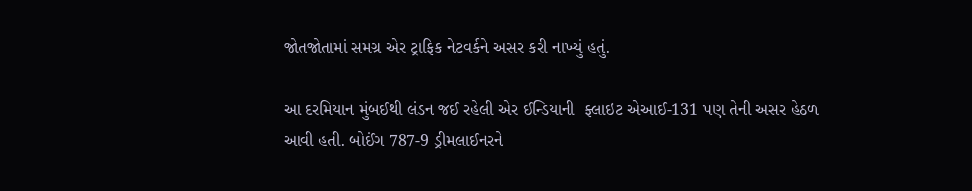જોતજોતામાં સમગ્ર એર ટ્રાફિક નેટવર્કને અસર કરી નાખ્યું હતું.

આ દરમિયાન મુંબઈથી લંડન જઈ રહેલી એર ઈન્ડિયાની  ફ્લાઇટ એઆઈ-131 પણ તેની અસર હેઠળ આવી હતી. બોઈંગ 787-9 ડ્રીમલાઈનરને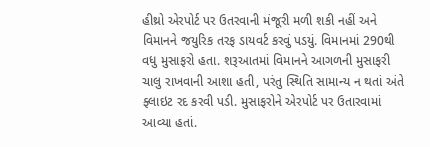હીથ્રો એરપોર્ટ પર ઉતરવાની મંજૂરી મળી શકી નહીં અને વિમાનને જયુરિક તરફ ડાયવર્ટ કરવું પડયું. વિમાનમાં 290થી વધુ મુસાફરો હતા. શરૂઆતમાં વિમાનને આગળની મુસાફરી ચાલુ રાખવાની આશા હતી, પરંતુ સ્થિતિ સામાન્ય ન થતાં અંતે ફ્લાઇટ રદ કરવી પડી. મુસાફરોને એરપોર્ટ પર ઉતારવામાં આવ્યા હતાં.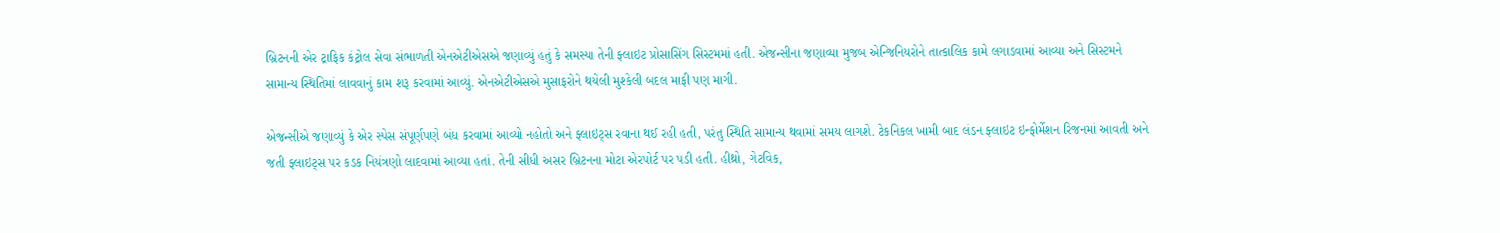બ્રિટનની એર ટ્રાફિક કંટ્રોલ સેવા સંભાળતી એનએટીએસએ જણાવ્યું હતું કે સમસ્યા તેની ફ્લાઇટ પ્રોસાસિંગ સિસ્ટમમાં હતી. એજન્સીના જણાવ્યા મુજબ એન્જિનિયરોને તાત્કાલિક કામે લગાડવામાં આવ્યા અને સિસ્ટમને સામાન્ય સ્થિતિમાં લાવવાનું કામ શરૂ કરવામાં આવ્યું. એનએટીએસએ મુસાફરોને થયેલી મુશ્કેલી બદલ માફી પણ માગી.

એજન્સીએ જણાવ્યું કે એર સ્પેસ સંપૂર્ણપણે બંધ કરવામાં આવ્યો નહોતો અને ફ્લાઇટ્સ રવાના થઈ રહી હતી, પરંતુ સ્થિતિ સામાન્ય થવામાં સમય લાગશે. ટેકનિકલ ખામી બાદ લંડન ફ્લાઇટ ઇન્ફોર્મેશન રિજનમાં આવતી અને જતી ફ્લાઇટ્સ પર કડક નિયંત્રણો લાદવામાં આવ્યા હતાં. તેની સીધી અસર બ્રિટનના મોટા એરપોર્ટ પર પડી હતી. હીથ્રો, ગેટવિક,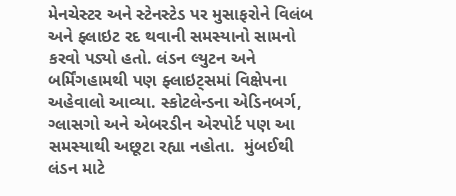મેનચેસ્ટર અને સ્ટેનસ્ટેડ પર મુસાફરોને વિલંબ અને ફ્લાઇટ રદ થવાની સમસ્યાનો સામનો કરવો પડ્યો હતો. લંડન લ્યુટન અને બર્મિંગહામથી પણ ફ્લાઇટ્સમાં વિક્ષેપના અહેવાલો આવ્યા. સ્કોટલેન્ડના એડિનબર્ગ, ગ્લાસગો અને એબરડીન એરપોર્ટ પણ આ સમસ્યાથી અછૂટા રહ્યા નહોતા.  મુંબઈથી લંડન માટે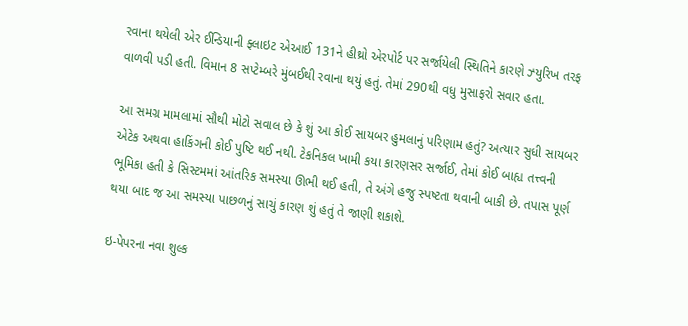રવાના થયેલી એર ઈન્ડિયાની ફ્લાઇટ એઆઈ 131ને હીથ્રો એરપોર્ટ પર સર્જાયેલી સ્થિતિને કારણે ઝ્યુરિખ તરફ વાળવી પડી હતી. વિમાન 8 સપ્ટેમ્બરે મુંબઈથી રવાના થયું હતું. તેમાં 290થી વધુ મુસાફરો સવાર હતા.

આ સમગ્ર મામલામાં સૌથી મોટો સવાલ છે કે શું આ કોઈ સાયબર હુમલાનું પરિણામ હતું? અત્યાર સુધી સાયબર એટેક અથવા હાકિંગની કોઈ પુષ્ટિ થઈ નથી. ટેકનિકલ ખામી કયા કારણસર સર્જાઈ, તેમાં કોઈ બાહ્ય તત્ત્વની ભૂમિકા હતી કે સિસ્ટમમાં આંતરિક સમસ્યા ઊભી થઈ હતી, તે અંગે હજુ સ્પષ્ટતા થવાની બાકી છે. તપાસ પૂર્ણ થયા બાદ જ આ સમસ્યા પાછળનું સાચું કારણ શું હતું તે જાણી શકાશે.

ઇ-પેપરના નવા શુલ્ક